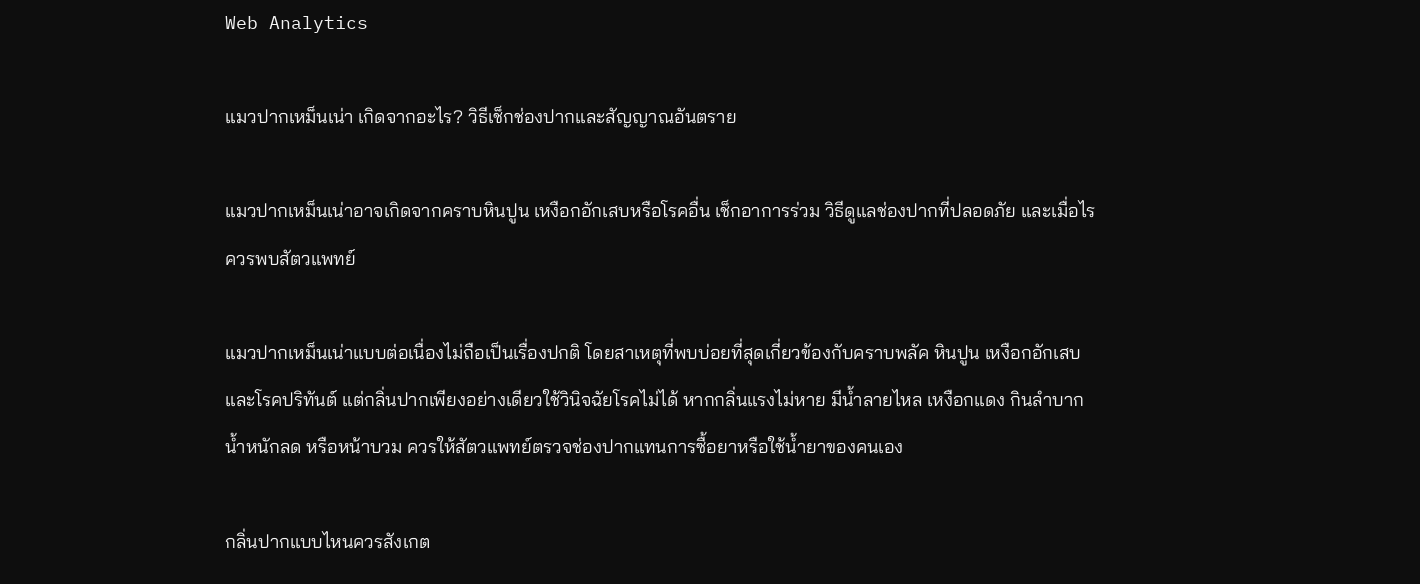Web Analytics

แมวปากเหม็นเน่า เกิดจากอะไร? วิธีเช็กช่องปากและสัญญาณอันตราย

แมวปากเหม็นเน่าอาจเกิดจากคราบหินปูน เหงือกอักเสบหรือโรคอื่น เช็กอาการร่วม วิธีดูแลช่องปากที่ปลอดภัย และเมื่อไรควรพบสัตวแพทย์

แมวปากเหม็นเน่าแบบต่อเนื่องไม่ถือเป็นเรื่องปกติ โดยสาเหตุที่พบบ่อยที่สุดเกี่ยวข้องกับคราบพลัค หินปูน เหงือกอักเสบ และโรคปริทันต์ แต่กลิ่นปากเพียงอย่างเดียวใช้วินิจฉัยโรคไม่ได้ หากกลิ่นแรงไม่หาย มีน้ำลายไหล เหงือกแดง กินลำบาก น้ำหนักลด หรือหน้าบวม ควรให้สัตวแพทย์ตรวจช่องปากแทนการซื้อยาหรือใช้น้ำยาของคนเอง

กลิ่นปากแบบไหนควรสังเกต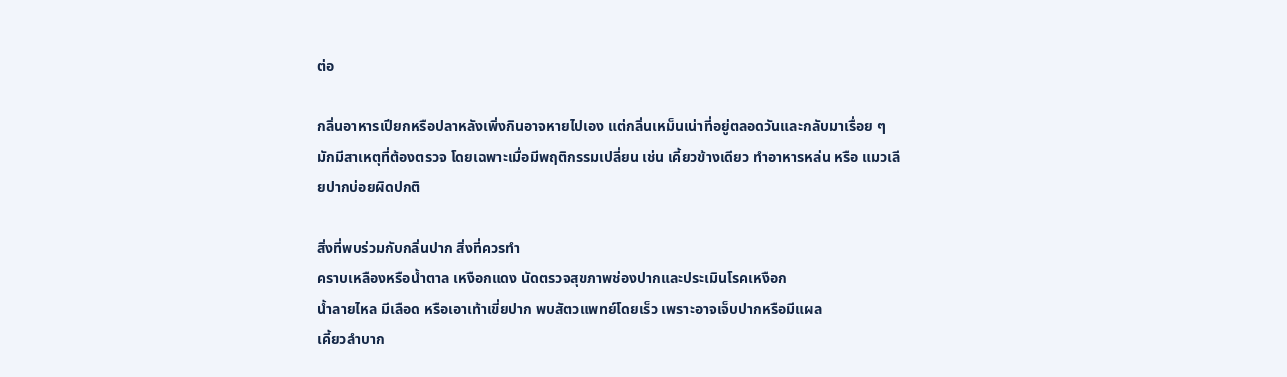ต่อ

กลิ่นอาหารเปียกหรือปลาหลังเพิ่งกินอาจหายไปเอง แต่กลิ่นเหม็นเน่าที่อยู่ตลอดวันและกลับมาเรื่อย ๆ มักมีสาเหตุที่ต้องตรวจ โดยเฉพาะเมื่อมีพฤติกรรมเปลี่ยน เช่น เคี้ยวข้างเดียว ทำอาหารหล่น หรือ แมวเลียปากบ่อยผิดปกติ

สิ่งที่พบร่วมกับกลิ่นปาก สิ่งที่ควรทำ
คราบเหลืองหรือน้ำตาล เหงือกแดง นัดตรวจสุขภาพช่องปากและประเมินโรคเหงือก
น้ำลายไหล มีเลือด หรือเอาเท้าเขี่ยปาก พบสัตวแพทย์โดยเร็ว เพราะอาจเจ็บปากหรือมีแผล
เคี้ยวลำบาก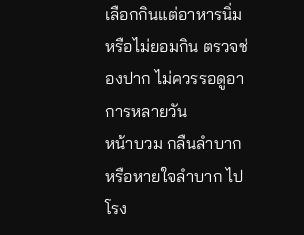เลือกกินแต่อาหารนิ่ม หรือไม่ยอมกิน ตรวจช่องปาก ไม่ควรรอดูอาการหลายวัน
หน้าบวม กลืนลำบาก หรือหายใจลำบาก ไปโรง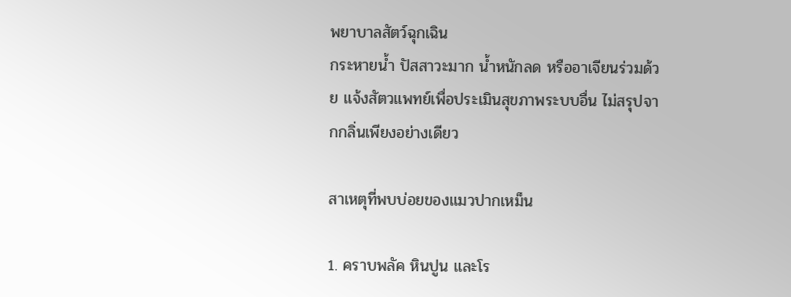พยาบาลสัตว์ฉุกเฉิน
กระหายน้ำ ปัสสาวะมาก น้ำหนักลด หรืออาเจียนร่วมด้วย แจ้งสัตวแพทย์เพื่อประเมินสุขภาพระบบอื่น ไม่สรุปจากกลิ่นเพียงอย่างเดียว

สาเหตุที่พบบ่อยของแมวปากเหม็น

1. คราบพลัค หินปูน และโร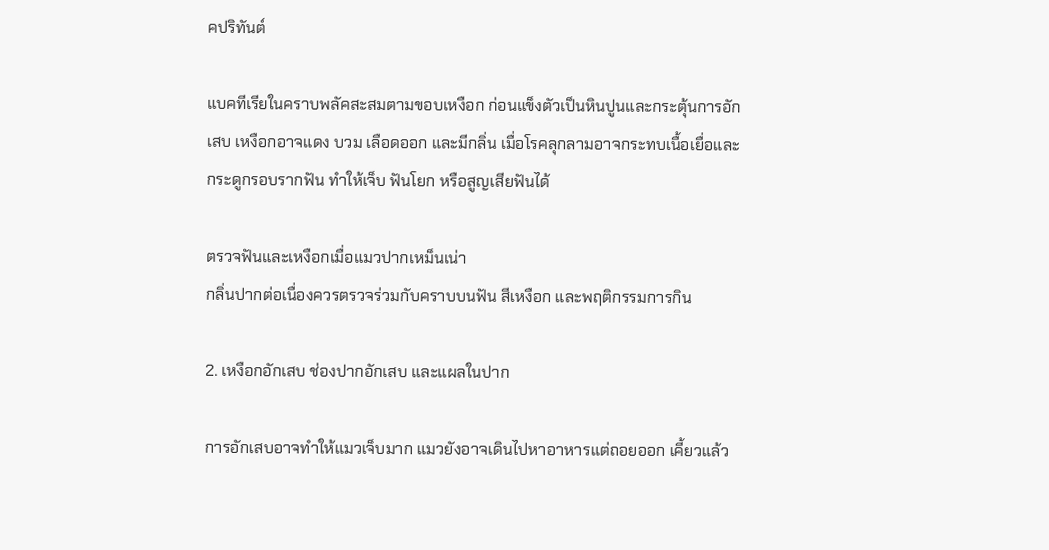คปริทันต์

แบคทีเรียในคราบพลัคสะสมตามขอบเหงือก ก่อนแข็งตัวเป็นหินปูนและกระตุ้นการอักเสบ เหงือกอาจแดง บวม เลือดออก และมีกลิ่น เมื่อโรคลุกลามอาจกระทบเนื้อเยื่อและกระดูกรอบรากฟัน ทำให้เจ็บ ฟันโยก หรือสูญเสียฟันได้

ตรวจฟันและเหงือกเมื่อแมวปากเหม็นเน่า
กลิ่นปากต่อเนื่องควรตรวจร่วมกับคราบบนฟัน สีเหงือก และพฤติกรรมการกิน

2. เหงือกอักเสบ ช่องปากอักเสบ และแผลในปาก

การอักเสบอาจทำให้แมวเจ็บมาก แมวยังอาจเดินไปหาอาหารแต่ถอยออก เคี้ยวแล้ว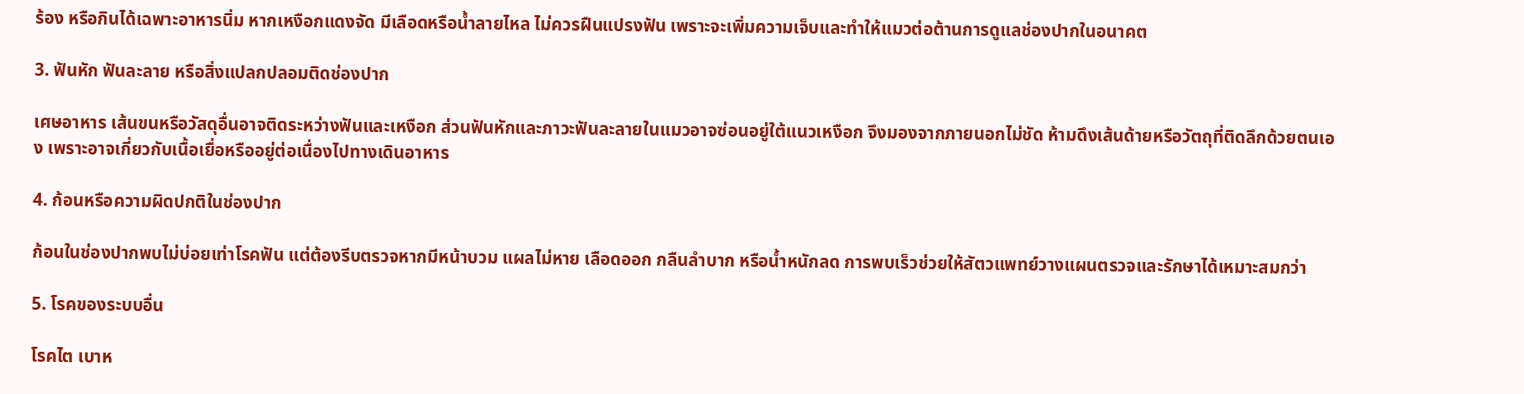ร้อง หรือกินได้เฉพาะอาหารนิ่ม หากเหงือกแดงจัด มีเลือดหรือน้ำลายไหล ไม่ควรฝืนแปรงฟัน เพราะจะเพิ่มความเจ็บและทำให้แมวต่อต้านการดูแลช่องปากในอนาคต

3. ฟันหัก ฟันละลาย หรือสิ่งแปลกปลอมติดช่องปาก

เศษอาหาร เส้นขนหรือวัสดุอื่นอาจติดระหว่างฟันและเหงือก ส่วนฟันหักและภาวะฟันละลายในแมวอาจซ่อนอยู่ใต้แนวเหงือก จึงมองจากภายนอกไม่ชัด ห้ามดึงเส้นด้ายหรือวัตถุที่ติดลึกด้วยตนเอง เพราะอาจเกี่ยวกับเนื้อเยื่อหรืออยู่ต่อเนื่องไปทางเดินอาหาร

4. ก้อนหรือความผิดปกติในช่องปาก

ก้อนในช่องปากพบไม่บ่อยเท่าโรคฟัน แต่ต้องรีบตรวจหากมีหน้าบวม แผลไม่หาย เลือดออก กลืนลำบาก หรือน้ำหนักลด การพบเร็วช่วยให้สัตวแพทย์วางแผนตรวจและรักษาได้เหมาะสมกว่า

5. โรคของระบบอื่น

โรคไต เบาห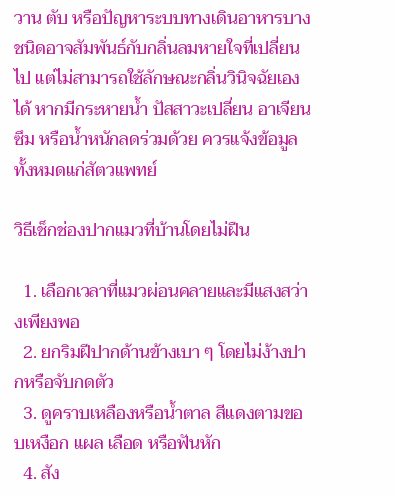วาน ตับ หรือปัญหาระบบทางเดินอาหารบางชนิดอาจสัมพันธ์กับกลิ่นลมหายใจที่เปลี่ยนไป แต่ไม่สามารถใช้ลักษณะกลิ่นวินิจฉัยเองได้ หากมีกระหายน้ำ ปัสสาวะเปลี่ยน อาเจียน ซึม หรือน้ำหนักลดร่วมด้วย ควรแจ้งข้อมูลทั้งหมดแก่สัตวแพทย์

วิธีเช็กช่องปากแมวที่บ้านโดยไม่ฝืน

  1. เลือกเวลาที่แมวผ่อนคลายและมีแสงสว่างเพียงพอ
  2. ยกริมฝีปากด้านข้างเบา ๆ โดยไม่ง้างปากหรือจับกดตัว
  3. ดูคราบเหลืองหรือน้ำตาล สีแดงตามขอบเหงือก แผล เลือด หรือฟันหัก
  4. สัง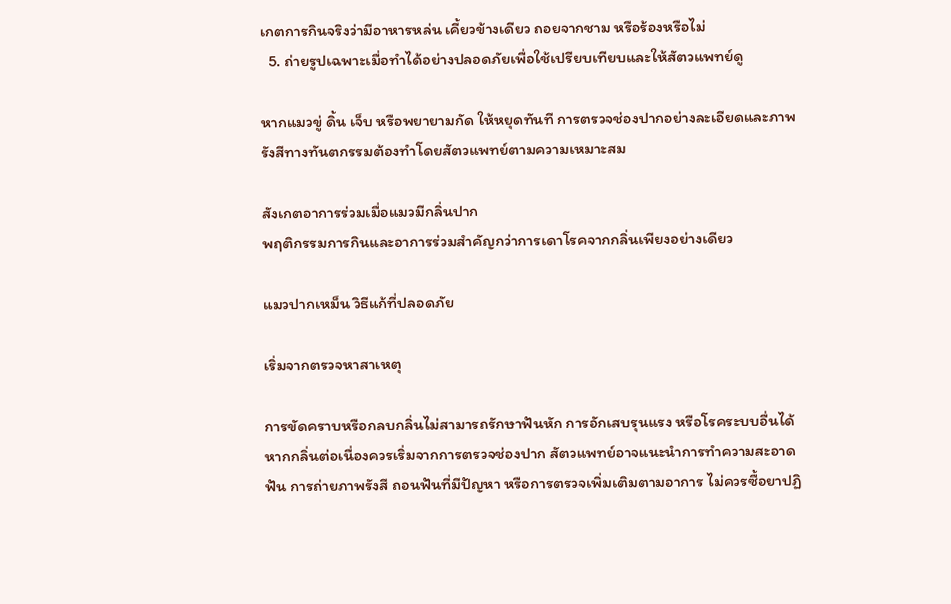เกตการกินจริงว่ามีอาหารหล่น เคี้ยวข้างเดียว ถอยจากชาม หรือร้องหรือไม่
  5. ถ่ายรูปเฉพาะเมื่อทำได้อย่างปลอดภัยเพื่อใช้เปรียบเทียบและให้สัตวแพทย์ดู

หากแมวขู่ ดิ้น เจ็บ หรือพยายามกัด ให้หยุดทันที การตรวจช่องปากอย่างละเอียดและภาพรังสีทางทันตกรรมต้องทำโดยสัตวแพทย์ตามความเหมาะสม

สังเกตอาการร่วมเมื่อแมวมีกลิ่นปาก
พฤติกรรมการกินและอาการร่วมสำคัญกว่าการเดาโรคจากกลิ่นเพียงอย่างเดียว

แมวปากเหม็น วิธีแก้ที่ปลอดภัย

เริ่มจากตรวจหาสาเหตุ

การขัดคราบหรือกลบกลิ่นไม่สามารถรักษาฟันหัก การอักเสบรุนแรง หรือโรคระบบอื่นได้ หากกลิ่นต่อเนื่องควรเริ่มจากการตรวจช่องปาก สัตวแพทย์อาจแนะนำการทำความสะอาดฟัน การถ่ายภาพรังสี ถอนฟันที่มีปัญหา หรือการตรวจเพิ่มเติมตามอาการ ไม่ควรซื้อยาปฏิ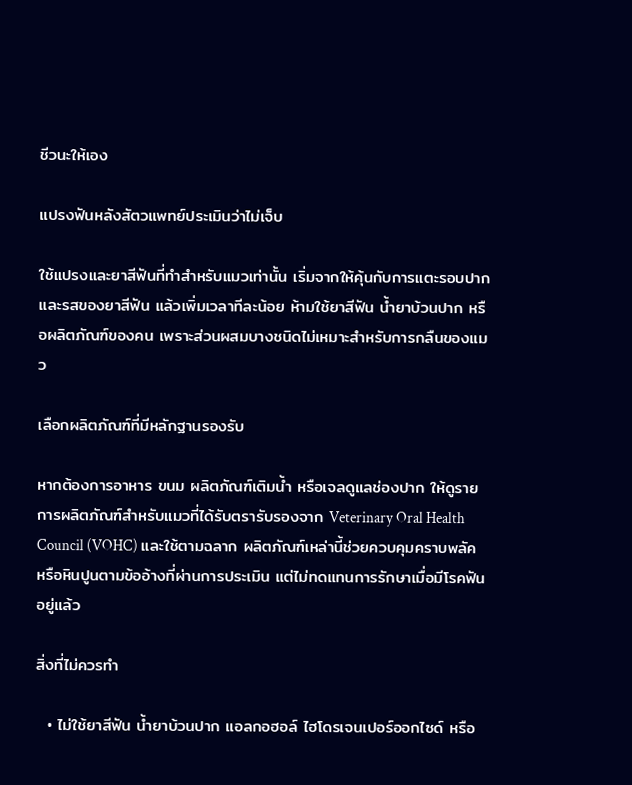ชีวนะให้เอง

แปรงฟันหลังสัตวแพทย์ประเมินว่าไม่เจ็บ

ใช้แปรงและยาสีฟันที่ทำสำหรับแมวเท่านั้น เริ่มจากให้คุ้นกับการแตะรอบปากและรสของยาสีฟัน แล้วเพิ่มเวลาทีละน้อย ห้ามใช้ยาสีฟัน น้ำยาบ้วนปาก หรือผลิตภัณฑ์ของคน เพราะส่วนผสมบางชนิดไม่เหมาะสำหรับการกลืนของแมว

เลือกผลิตภัณฑ์ที่มีหลักฐานรองรับ

หากต้องการอาหาร ขนม ผลิตภัณฑ์เติมน้ำ หรือเจลดูแลช่องปาก ให้ดูรายการผลิตภัณฑ์สำหรับแมวที่ได้รับตรารับรองจาก Veterinary Oral Health Council (VOHC) และใช้ตามฉลาก ผลิตภัณฑ์เหล่านี้ช่วยควบคุมคราบพลัคหรือหินปูนตามข้ออ้างที่ผ่านการประเมิน แต่ไม่ทดแทนการรักษาเมื่อมีโรคฟันอยู่แล้ว

สิ่งที่ไม่ควรทำ

  • ไม่ใช้ยาสีฟัน น้ำยาบ้วนปาก แอลกอฮอล์ ไฮโดรเจนเปอร์ออกไซด์ หรือ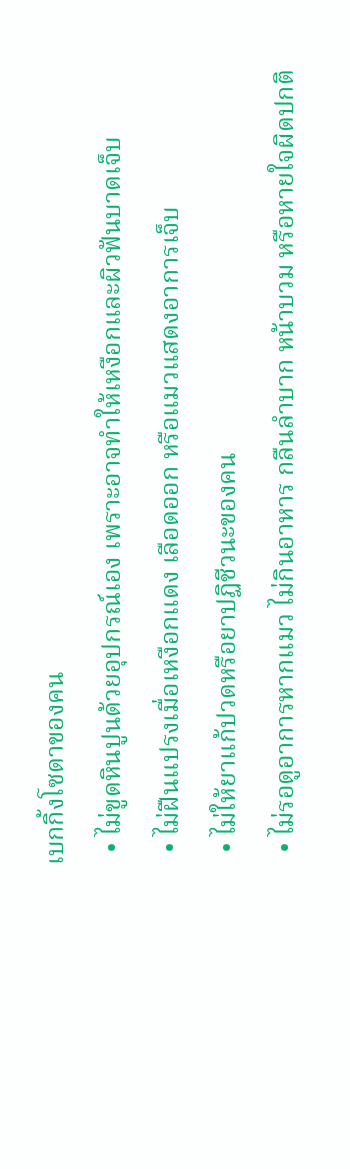เบกกิ้งโซดาของคน
  • ไม่ขูดหินปูนด้วยอุปกรณ์เอง เพราะอาจทำให้เหงือกและผิวฟันบาดเจ็บ
  • ไม่ฝืนแปรงเมื่อเหงือกแดง เลือดออก หรือแมวแสดงอาการเจ็บ
  • ไม่ให้ยาแก้ปวดหรือยาปฏิชีวนะของคน
  • ไม่รอดูอาการหากแมว ไม่กินอาหาร กลืนลำบาก หน้าบวม หรือหายใจผิดปกติ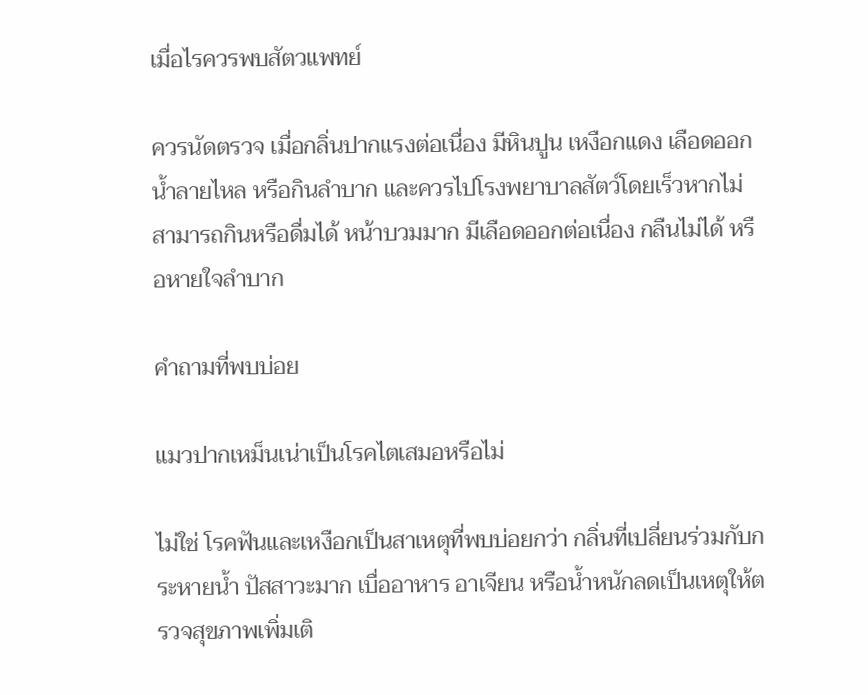เมื่อไรควรพบสัตวแพทย์

ควรนัดตรวจ เมื่อกลิ่นปากแรงต่อเนื่อง มีหินปูน เหงือกแดง เลือดออก น้ำลายไหล หรือกินลำบาก และควรไปโรงพยาบาลสัตว์โดยเร็วหากไม่สามารถกินหรือดื่มได้ หน้าบวมมาก มีเลือดออกต่อเนื่อง กลืนไม่ได้ หรือหายใจลำบาก

คำถามที่พบบ่อย

แมวปากเหม็นเน่าเป็นโรคไตเสมอหรือไม่

ไม่ใช่ โรคฟันและเหงือกเป็นสาเหตุที่พบบ่อยกว่า กลิ่นที่เปลี่ยนร่วมกับกระหายน้ำ ปัสสาวะมาก เบื่ออาหาร อาเจียน หรือน้ำหนักลดเป็นเหตุให้ตรวจสุขภาพเพิ่มเติ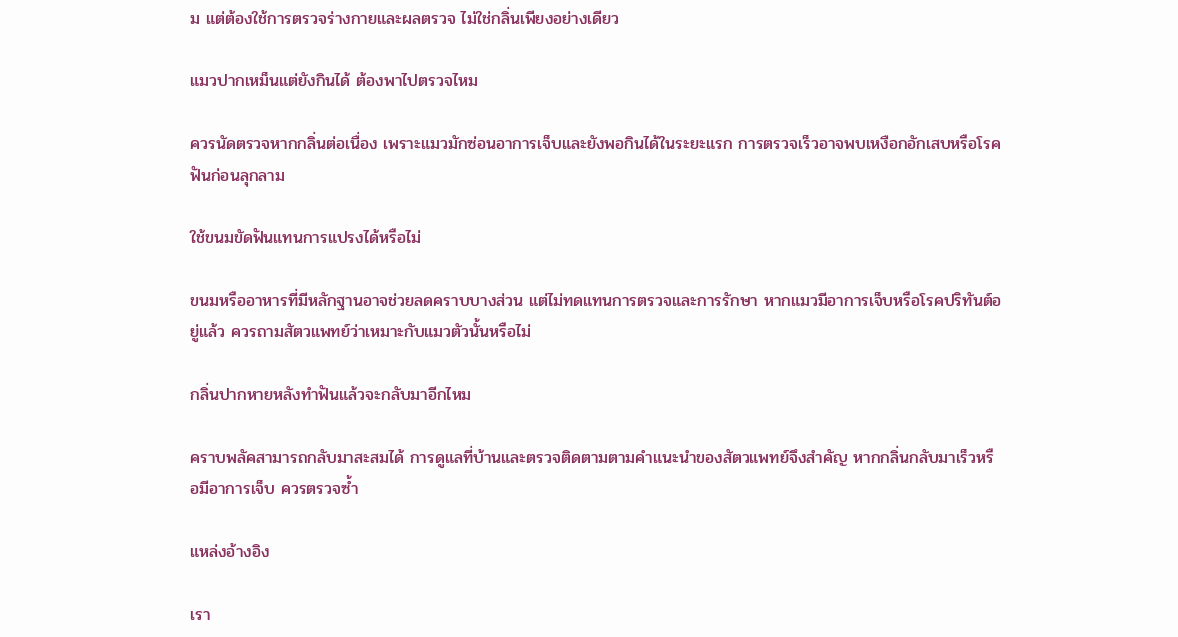ม แต่ต้องใช้การตรวจร่างกายและผลตรวจ ไม่ใช่กลิ่นเพียงอย่างเดียว

แมวปากเหม็นแต่ยังกินได้ ต้องพาไปตรวจไหม

ควรนัดตรวจหากกลิ่นต่อเนื่อง เพราะแมวมักซ่อนอาการเจ็บและยังพอกินได้ในระยะแรก การตรวจเร็วอาจพบเหงือกอักเสบหรือโรคฟันก่อนลุกลาม

ใช้ขนมขัดฟันแทนการแปรงได้หรือไม่

ขนมหรืออาหารที่มีหลักฐานอาจช่วยลดคราบบางส่วน แต่ไม่ทดแทนการตรวจและการรักษา หากแมวมีอาการเจ็บหรือโรคปริทันต์อยู่แล้ว ควรถามสัตวแพทย์ว่าเหมาะกับแมวตัวนั้นหรือไม่

กลิ่นปากหายหลังทำฟันแล้วจะกลับมาอีกไหม

คราบพลัคสามารถกลับมาสะสมได้ การดูแลที่บ้านและตรวจติดตามตามคำแนะนำของสัตวแพทย์จึงสำคัญ หากกลิ่นกลับมาเร็วหรือมีอาการเจ็บ ควรตรวจซ้ำ

แหล่งอ้างอิง

เรา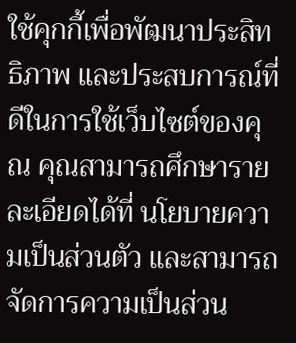ใช้คุกกี้เพื่อพัฒนาประสิทธิภาพ และประสบการณ์ที่ดีในการใช้เว็บไซต์ของคุณ คุณสามารถศึกษารายละเอียดได้ที่ นโยบายความเป็นส่วนตัว และสามารถจัดการความเป็นส่วน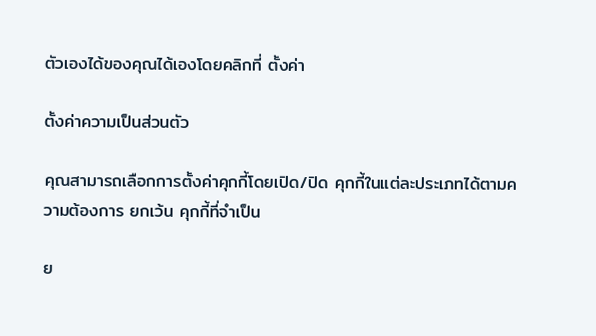ตัวเองได้ของคุณได้เองโดยคลิกที่ ตั้งค่า

ตั้งค่าความเป็นส่วนตัว

คุณสามารถเลือกการตั้งค่าคุกกี้โดยเปิด/ปิด คุกกี้ในแต่ละประเภทได้ตามความต้องการ ยกเว้น คุกกี้ที่จำเป็น

ย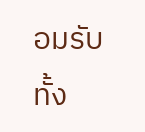อมรับทั้ง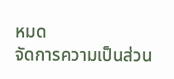หมด
จัดการความเป็นส่วน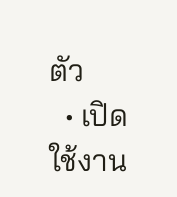ตัว
  • เปิดใช้งาน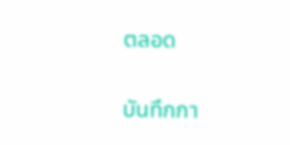ตลอด

บันทึกกา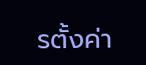รตั้งค่า